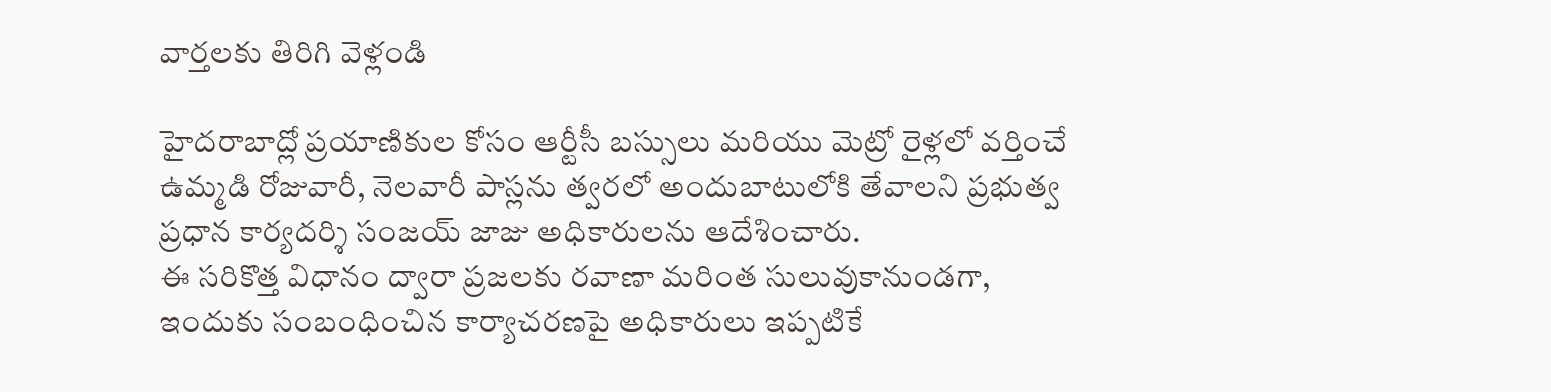వార్తలకు తిరిగి వెళ్లండి

హైదరాబాద్లో ప్రయాణికుల కోసం ఆర్టీసీ బస్సులు మరియు మెట్రో రైళ్లలో వర్తించే ఉమ్మడి రోజువారీ, నెలవారీ పాస్లను త్వరలో అందుబాటులోకి తేవాలని ప్రభుత్వ ప్రధాన కార్యదర్శి సంజయ్ జాజు అధికారులను ఆదేశించారు.
ఈ సరికొత్త విధానం ద్వారా ప్రజలకు రవాణా మరింత సులువుకానుండగా, ఇందుకు సంబంధించిన కార్యాచరణపై అధికారులు ఇప్పటికే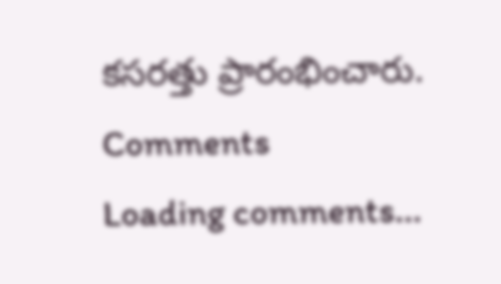కసరత్తు ప్రారంభించారు.
Comments
Loading comments...